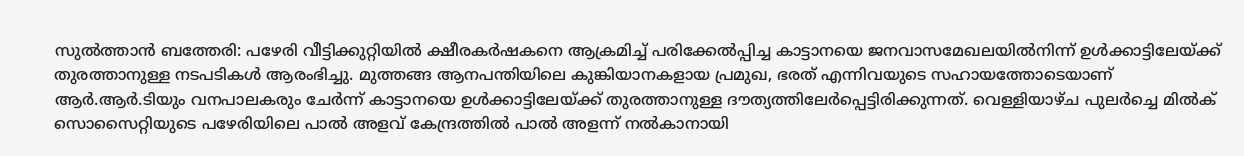സുൽത്താൻ ബത്തേരി: പഴേരി വീട്ടിക്കുറ്റിയിൽ ക്ഷീരകർഷകനെ ആക്രമിച്ച് പരിക്കേൽപ്പിച്ച കാട്ടാനയെ ജനവാസമേഖലയിൽനിന്ന് ഉൾക്കാട്ടിലേയ്ക്ക് തുരത്താനുള്ള നടപടികൾ ആരംഭിച്ചു. മുത്തങ്ങ ആനപന്തിയിലെ കുങ്കിയാനകളായ പ്രമുഖ, ഭരത് എന്നിവയുടെ സഹായത്തോടെയാണ് ആർ.ആർ.ടിയും വനപാലകരും ചേർന്ന് കാട്ടാനയെ ഉൾക്കാട്ടിലേയ്ക്ക് തുരത്താനുള്ള ദൗത്യത്തിലേർപ്പെട്ടിരിക്കുന്നത്. വെള്ളിയാഴ്ച പുലർച്ചെ മിൽക് സൊസൈറ്റിയുടെ പഴേരിയിലെ പാൽ അളവ് കേന്ദ്രത്തിൽ പാൽ അളന്ന് നൽകാനായി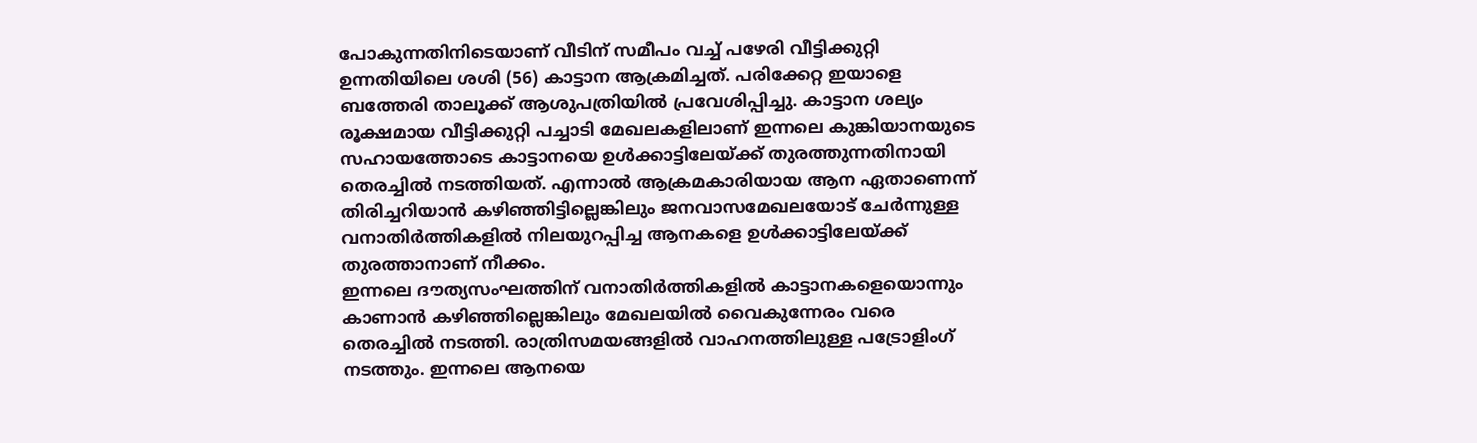പോകുന്നതിനിടെയാണ് വീടിന് സമീപം വച്ച് പഴേരി വീട്ടിക്കുറ്റി ഉന്നതിയിലെ ശശി (56) കാട്ടാന ആക്രമിച്ചത്. പരിക്കേറ്റ ഇയാളെ ബത്തേരി താലൂക്ക് ആശുപത്രിയിൽ പ്രവേശിപ്പിച്ചു. കാട്ടാന ശല്യം രൂക്ഷമായ വീട്ടിക്കുറ്റി പച്ചാടി മേഖലകളിലാണ് ഇന്നലെ കുങ്കിയാനയുടെ സഹായത്തോടെ കാട്ടാനയെ ഉൾക്കാട്ടിലേയ്ക്ക് തുരത്തുന്നതിനായി തെരച്ചിൽ നടത്തിയത്. എന്നാൽ ആക്രമകാരിയായ ആന ഏതാണെന്ന് തിരിച്ചറിയാൻ കഴിഞ്ഞിട്ടില്ലെങ്കിലും ജനവാസമേഖലയോട് ചേർന്നുള്ള വനാതിർത്തികളിൽ നിലയുറപ്പിച്ച ആനകളെ ഉൾക്കാട്ടിലേയ്ക്ക് തുരത്താനാണ് നീക്കം.
ഇന്നലെ ദൗത്യസംഘത്തിന് വനാതിർത്തികളിൽ കാട്ടാനകളെയൊന്നും കാണാൻ കഴിഞ്ഞില്ലെങ്കിലും മേഖലയിൽ വൈകുന്നേരം വരെ തെരച്ചിൽ നടത്തി. രാത്രിസമയങ്ങളിൽ വാഹനത്തിലുള്ള പട്രോളിംഗ് നടത്തും. ഇന്നലെ ആനയെ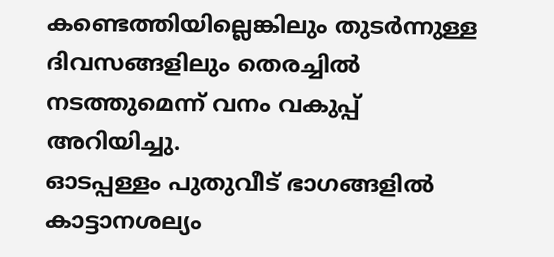കണ്ടെത്തിയില്ലെങ്കിലും തുടർന്നുള്ള ദിവസങ്ങളിലും തെരച്ചിൽ നടത്തുമെന്ന് വനം വകുപ്പ് അറിയിച്ചു.
ഓടപ്പള്ളം പുതുവീട് ഭാഗങ്ങളിൽ
കാട്ടാനശല്യം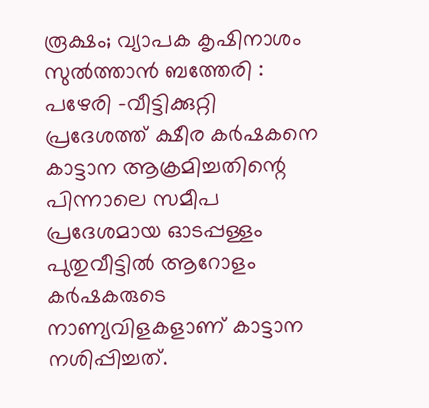രൂക്ഷം; വ്യാപക കൃഷിനാശം
സുൽത്താൻ ബത്തേരി : പഴേരി -വീട്ടിക്കുറ്റി പ്രദേശത്ത് ക്ഷീര കർഷകനെ കാട്ടാന ആക്രമിച്ചതിന്റെ പിന്നാലെ സമീപ പ്രദേശമായ ഓടപ്പള്ളം പുതുവീട്ടിൽ ആറോളം കർഷകരുടെ നാണ്യവിളകളാണ് കാട്ടാന നശിപ്പിച്ചത്.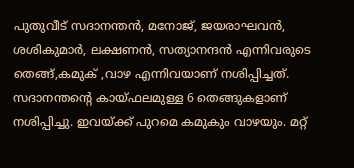പുതുവീട് സദാനന്തൻ, മനോജ്, ജയരാഘവൻ, ശശികുമാർ, ലക്ഷണൻ, സത്യാനന്ദൻ എന്നിവരുടെ തെങ്ങ്,കമുക് ,വാഴ എന്നിവയാണ് നശിപ്പിച്ചത്. സദാനന്തന്റെ കായ്ഫലമുള്ള 6 തെങ്ങുകളാണ് നശിപ്പിച്ചു. ഇവയ്ക്ക് പുറമെ കമുകും വാഴയും. മറ്റ്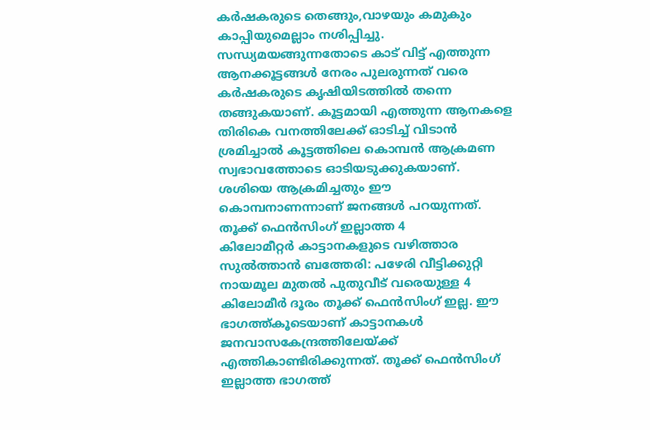കർഷകരുടെ തെങ്ങും,വാഴയും കമുകും കാപ്പിയുമെല്ലാം നശിപ്പിച്ചു. സന്ധ്യമയങ്ങുന്നതോടെ കാട് വിട്ട് എത്തുന്ന ആനക്കൂട്ടങ്ങൾ നേരം പുലരുന്നത് വരെ കർഷകരുടെ കൃഷിയിടത്തിൽ തന്നെ തങ്ങുകയാണ്. കൂട്ടമായി എത്തുന്ന ആനകളെ തിരികെ വനത്തിലേക്ക് ഓടിച്ച് വിടാൻ ശ്രമിച്ചാൽ കൂട്ടത്തിലെ കൊമ്പൻ ആക്രമണ സ്വഭാവത്തോടെ ഓടിയടുക്കുകയാണ്. ശശിയെ ആക്രമിച്ചതും ഈ കൊമ്പനാണന്നാണ് ജനങ്ങൾ പറയുന്നത്.
തൂക്ക് ഫെൻസിംഗ് ഇല്ലാത്ത 4
കിലോമീറ്റർ കാട്ടാനകളുടെ വഴിത്താര
സുൽത്താൻ ബത്തേരി: പഴേരി വീട്ടിക്കുറ്റി നായമൂല മുതൽ പുതുവീട് വരെയുള്ള 4 കിലോമീർ ദൂരം തൂക്ക് ഫെൻസിംഗ് ഇല്ല. ഈ ഭാഗത്ത്കൂടെയാണ് കാട്ടാനകൾ ജനവാസകേന്ദ്രത്തിലേയ്ക്ക് എത്തികാണ്ടിരിക്കുന്നത്. തൂക്ക് ഫെൻസിംഗ് ഇല്ലാത്ത ഭാഗത്ത്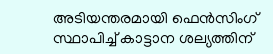അടിയന്തരമായി ഫെൻസിംഗ് സ്ഥാപിച്ച് കാട്ടാന ശല്യത്തിന്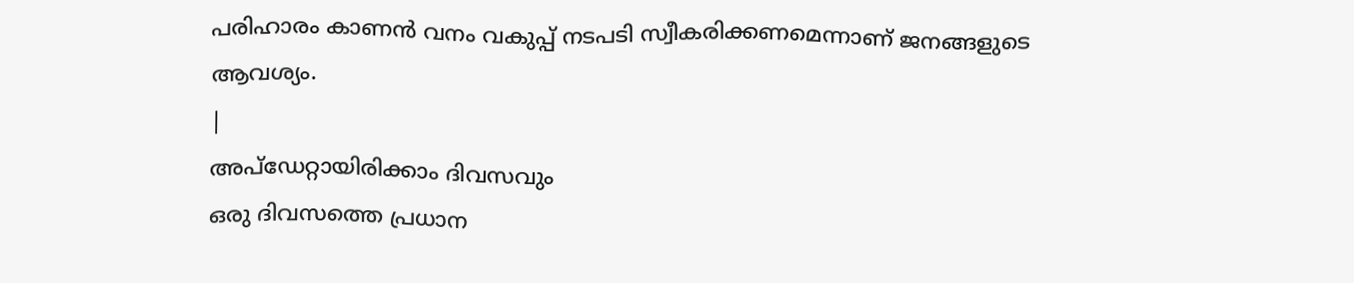പരിഹാരം കാണൻ വനം വകുപ്പ് നടപടി സ്വീകരിക്കണമെന്നാണ് ജനങ്ങളുടെ ആവശ്യം.
|
അപ്ഡേറ്റായിരിക്കാം ദിവസവും
ഒരു ദിവസത്തെ പ്രധാന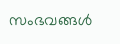സംഭവങ്ങൾ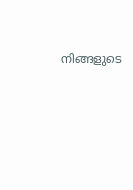നിങ്ങളുടെ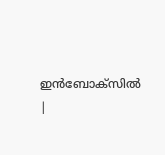ഇൻബോക്സിൽ |